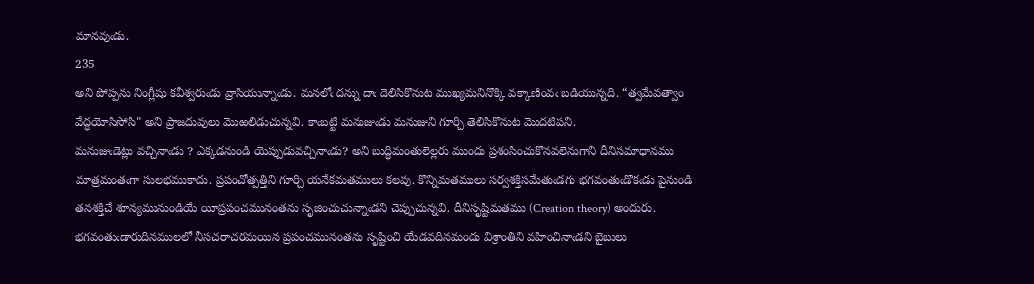మానవుఁడు.
235
అని పోప్పను నింగ్లీషు కవీశ్వరుఁడు వ్రాసియున్నాఁడు. మనలోఁ దన్ను దాఁ దెలిసికొనుట ముఖ్యమనినొక్కి వక్కాణింవఁ బడియున్నది. “త్వమేవత్వాం వేద్ధయోసిసోసి" అని ప్రాజదువులు మొఱలిడుచున్నవి. కాఁబట్టి మనుజుఁడు మనుజుని గూర్చి తెలిసికొనుట మొదటిపని.
మనుజుఁడెట్లు వచ్చినాఁడు ? ఎక్కడనుండి యెప్పుడువచ్చినాఁడు? అని బుద్ధిమంతులెల్లరు ముందు ప్రశంసించుకొనవలెనుగాని దీనిసమాధానము మాత్రమంతఁగా సులభముకాదు. ప్రపంచోత్పత్తిని గూర్చి యనేకమతములు కలవు. కొన్నిమతములు సర్వశక్తిసమేతుఁడగు భగవంతుఁడొకఁడు పైనుండి తనశక్తిచే శూన్యమునుండియే యీప్రపంచమునంతను సృజించుచున్నాఁడని చెప్పుచున్నవి. దీనిసృష్టిమతము (Creation theory) అందురు. భగవంతుఁడారుదినములలో నీసచరాచరమయిన ప్రపంచమునంతను సృష్టించి యేడవదినమందు విశ్రాంతిని వహించినాఁడని బైబులు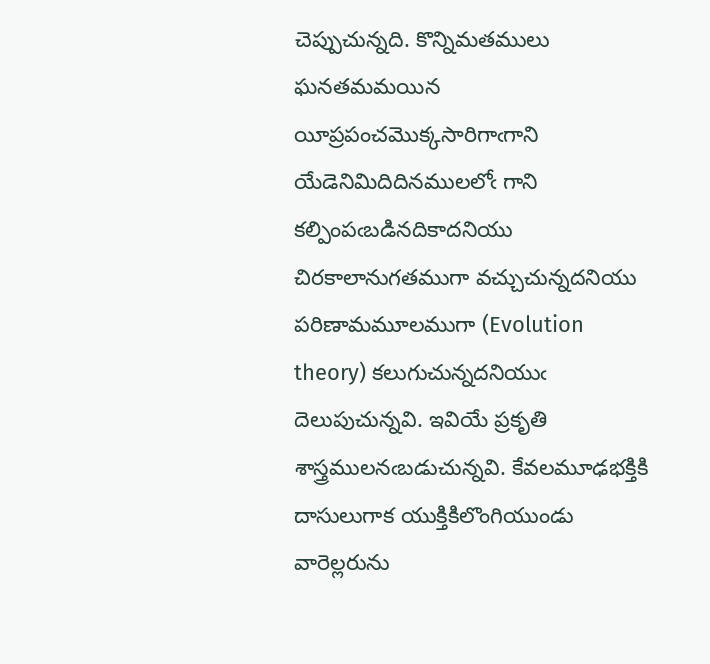చెప్పుచున్నది. కొన్నిమతములు ఘనతమమయిన యీప్రపంచమొక్కసారిగాఁగాని యేడెనిమిదిదినములలోఁ గాని కల్పింపఁబడినదికాదనియు చిరకాలానుగతముగా వచ్చుచున్నదనియు పరిణామమూలముగా (Evolution theory) కలుగుచున్నదనియుఁ దెలుపుచున్నవి. ఇవియే ప్రకృతి శాస్త్రములనఁబడుచున్నవి. కేవలమూఢభక్తికి దాసులుగాక యుక్తికిలొంగియుండు వారెల్లరును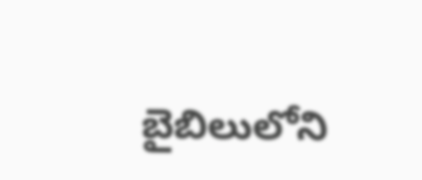బైబిలులోని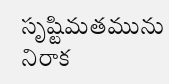సృష్టిమతమును నిరాక